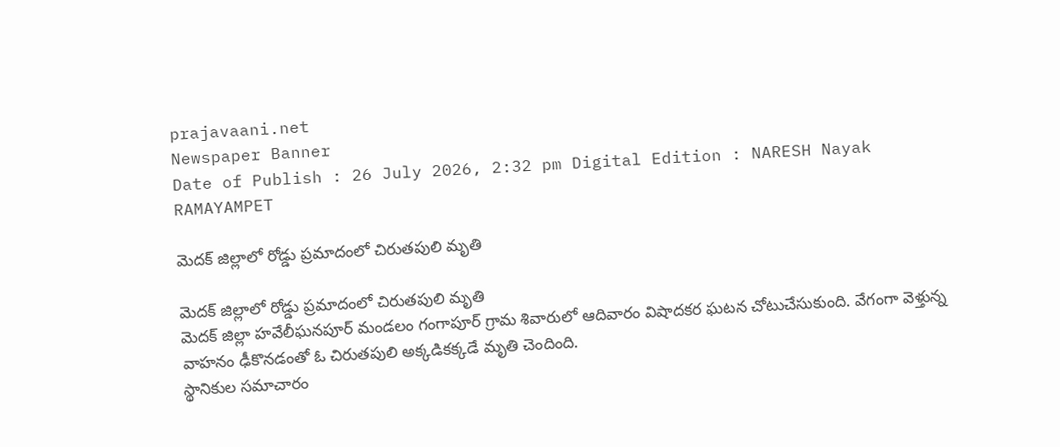prajavaani.net
Newspaper Banner
Date of Publish : 26 July 2026, 2:32 pm Digital Edition : NARESH Nayak RAMAYAMPET

మెదక్ జిల్లాలో రోడ్డు ప్రమాదంలో చిరుతపులి మృతి

మెదక్ జిల్లాలో రోడ్డు ప్రమాదంలో చిరుతపులి మృతి
మెదక్ జిల్లా హవేలీఘనపూర్ మండలం గంగాపూర్ గ్రామ శివారులో ఆదివారం విషాదకర ఘటన చోటుచేసుకుంది. వేగంగా వెళ్తున్న వాహనం ఢీకొనడంతో ఓ చిరుతపులి అక్కడికక్కడే మృతి చెందింది.
స్థానికుల సమాచారం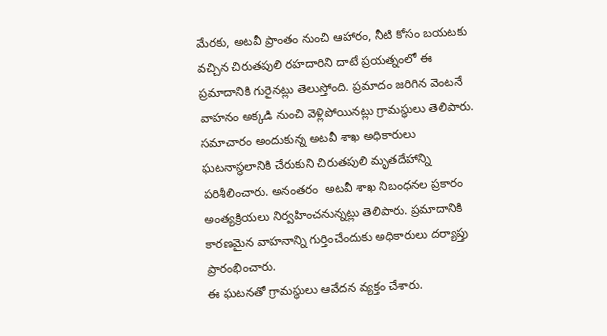మేరకు, అటవీ ప్రాంతం నుంచి ఆహారం, నీటి కోసం బయటకు వచ్చిన చిరుతపులి రహదారిని దాటే ప్రయత్నంలో ఈ ప్రమాదానికి గురైనట్లు తెలుస్తోంది. ప్రమాదం జరిగిన వెంటనే వాహనం అక్కడి నుంచి వెళ్లిపోయినట్లు గ్రామస్థులు తెలిపారు.
సమాచారం అందుకున్న అటవీ శాఖ అధికారులు ఘటనాస్థలానికి చేరుకుని చిరుతపులి మృతదేహాన్ని పరిశీలించారు. అనంతరం  అటవీ శాఖ నిబంధనల ప్రకారం అంత్యక్రియలు నిర్వహించనున్నట్లు తెలిపారు. ప్రమాదానికి కారణమైన వాహనాన్ని గుర్తించేందుకు అధికారులు దర్యాప్తు ప్రారంభించారు.
ఈ ఘటనతో గ్రామస్థులు ఆవేదన వ్యక్తం చేశారు.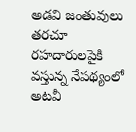అడవి జంతువులు తరచూ రహదారులపైకి వస్తున్న నేపథ్యంలో అటవీ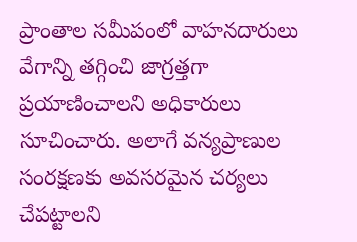ప్రాంతాల సమీపంలో వాహనదారులు వేగాన్ని తగ్గించి జాగ్రత్తగా ప్రయాణించాలని అధికారులు సూచించారు. అలాగే వన్యప్రాణుల సంరక్షణకు అవసరమైన చర్యలు చేపట్టాలని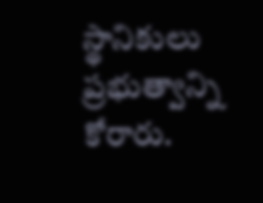స్థానికులు ప్రభుత్వాన్ని కోరారు.